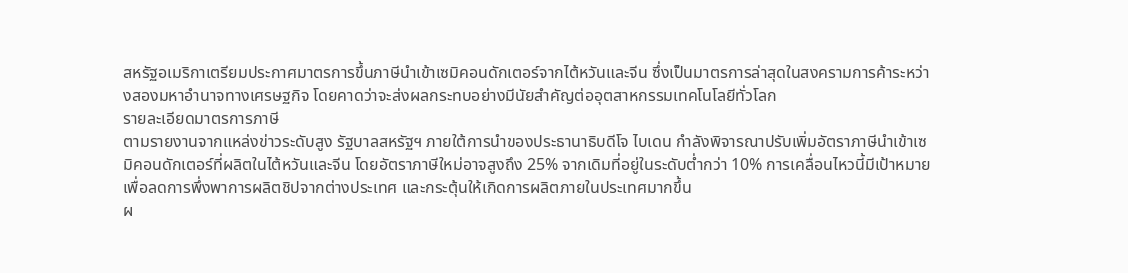สหรัฐอเมริกาเตรียมประกาศมาตรการขึ้นภาษีนำเข้าเซมิคอนดักเตอร์จากไต้หวันและจีน ซึ่งเป็นมาตรการล่าสุดในสงครามการค้าระหว่างสองมหาอำนาจทางเศรษฐกิจ โดยคาดว่าจะส่งผลกระทบอย่างมีนัยสำคัญต่ออุตสาหกรรมเทคโนโลยีทั่วโลก
รายละเอียดมาตรการภาษี
ตามรายงานจากแหล่งข่าวระดับสูง รัฐบาลสหรัฐฯ ภายใต้การนำของประธานาธิบดีโจ ไบเดน กำลังพิจารณาปรับเพิ่มอัตราภาษีนำเข้าเซมิคอนดักเตอร์ที่ผลิตในไต้หวันและจีน โดยอัตราภาษีใหม่อาจสูงถึง 25% จากเดิมที่อยู่ในระดับต่ำกว่า 10% การเคลื่อนไหวนี้มีเป้าหมายเพื่อลดการพึ่งพาการผลิตชิปจากต่างประเทศ และกระตุ้นให้เกิดการผลิตภายในประเทศมากขึ้น
ผ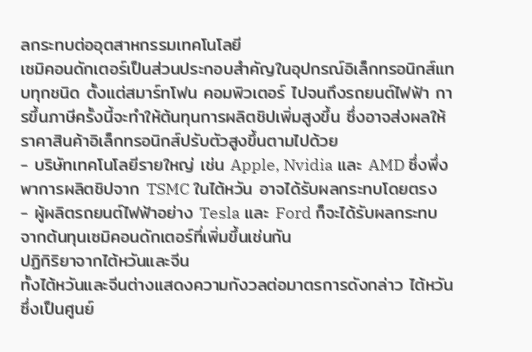ลกระทบต่ออุตสาหกรรมเทคโนโลยี
เซมิคอนดักเตอร์เป็นส่วนประกอบสำคัญในอุปกรณ์อิเล็กทรอนิกส์แทบทุกชนิด ตั้งแต่สมาร์ทโฟน คอมพิวเตอร์ ไปจนถึงรถยนต์ไฟฟ้า การขึ้นภาษีครั้งนี้จะทำให้ต้นทุนการผลิตชิปเพิ่มสูงขึ้น ซึ่งอาจส่งผลให้ราคาสินค้าอิเล็กทรอนิกส์ปรับตัวสูงขึ้นตามไปด้วย
- บริษัทเทคโนโลยีรายใหญ่ เช่น Apple, Nvidia และ AMD ซึ่งพึ่งพาการผลิตชิปจาก TSMC ในไต้หวัน อาจได้รับผลกระทบโดยตรง
- ผู้ผลิตรถยนต์ไฟฟ้าอย่าง Tesla และ Ford ก็จะได้รับผลกระทบจากต้นทุนเซมิคอนดักเตอร์ที่เพิ่มขึ้นเช่นกัน
ปฏิกิริยาจากไต้หวันและจีน
ทั้งไต้หวันและจีนต่างแสดงความกังวลต่อมาตรการดังกล่าว ไต้หวันซึ่งเป็นศูนย์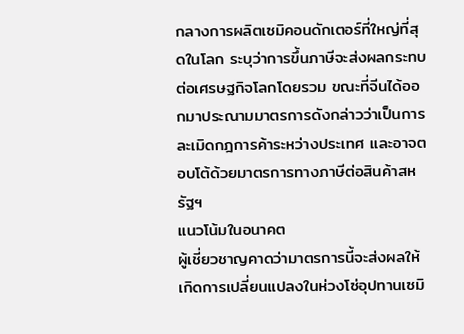กลางการผลิตเซมิคอนดักเตอร์ที่ใหญ่ที่สุดในโลก ระบุว่าการขึ้นภาษีจะส่งผลกระทบต่อเศรษฐกิจโลกโดยรวม ขณะที่จีนได้ออกมาประณามมาตรการดังกล่าวว่าเป็นการละเมิดกฎการค้าระหว่างประเทศ และอาจตอบโต้ด้วยมาตรการทางภาษีต่อสินค้าสหรัฐฯ
แนวโน้มในอนาคต
ผู้เชี่ยวชาญคาดว่ามาตรการนี้จะส่งผลให้เกิดการเปลี่ยนแปลงในห่วงโซ่อุปทานเซมิ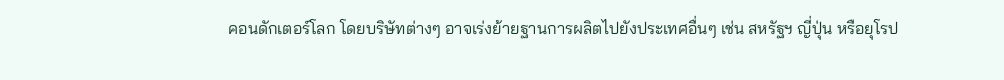คอนดักเตอร์โลก โดยบริษัทต่างๆ อาจเร่งย้ายฐานการผลิตไปยังประเทศอื่นๆ เช่น สหรัฐฯ ญี่ปุ่น หรือยุโรป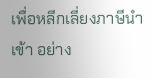เพื่อหลีกเลี่ยงภาษีนำเข้า อย่าง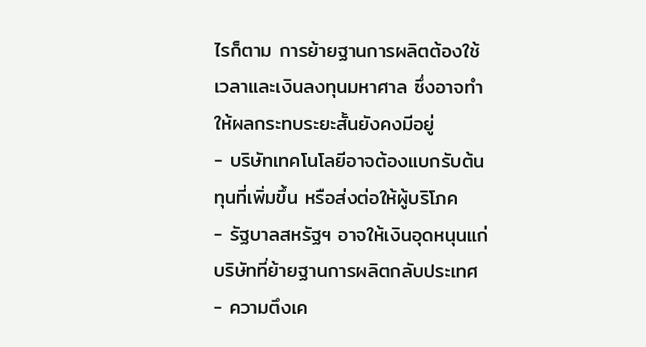ไรก็ตาม การย้ายฐานการผลิตต้องใช้เวลาและเงินลงทุนมหาศาล ซึ่งอาจทำให้ผลกระทบระยะสั้นยังคงมีอยู่
- บริษัทเทคโนโลยีอาจต้องแบกรับต้นทุนที่เพิ่มขึ้น หรือส่งต่อให้ผู้บริโภค
- รัฐบาลสหรัฐฯ อาจให้เงินอุดหนุนแก่บริษัทที่ย้ายฐานการผลิตกลับประเทศ
- ความตึงเค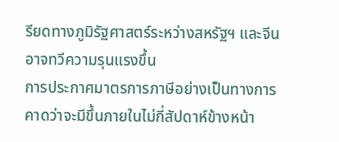รียดทางภูมิรัฐศาสตร์ระหว่างสหรัฐฯ และจีนอาจทวีความรุนแรงขึ้น
การประกาศมาตรการภาษีอย่างเป็นทางการคาดว่าจะมีขึ้นภายในไม่กี่สัปดาห์ข้างหน้า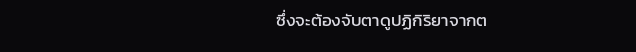ซึ่งจะต้องจับตาดูปฏิกิริยาจากต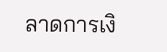ลาดการเงิ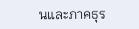นและภาคธุร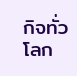กิจทั่วโลก